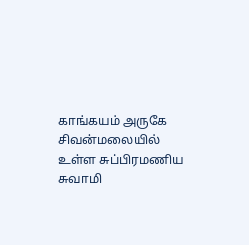காங்கயம் அருகே சிவன்மலையில் உள்ள சுப்பிரமணிய சுவாமி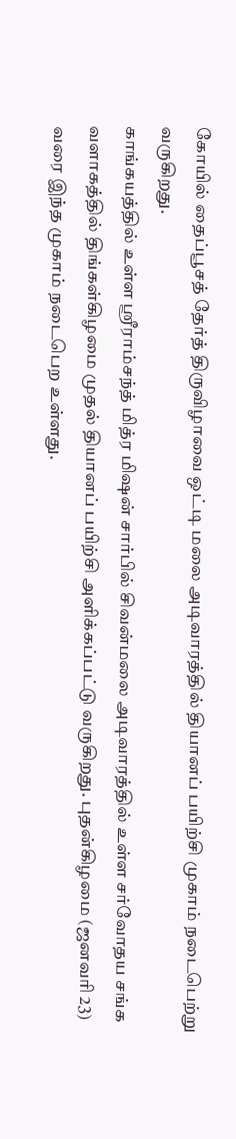கோயில் தைப்பூசத் தேர்த் திருவிழாவை ஒட்டி மலை அடிவாரத்தில் தியானப் பயிற்சி முகாம் நடைபெற்று வருகிறது.
காங்கயத்தில் உள்ள ஸ்ரீராம்சந்த் மித்ர மிஷன் சார்பில் சிவன்மலை அடிவாரத்தில் உள்ள சர்வோதய சங்க வளாகத்தில் திங்கள்கிழமை முதல் தியானப் பயிற்சி அளிக்கப்பட்டு வருகிறது. புதன்கிழமை (ஜனவரி 23) வரை இந்த முகாம் நடைபெற உள்ளது.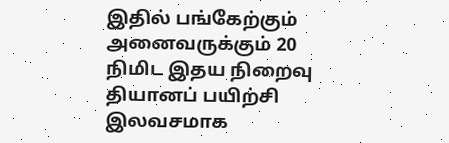இதில் பங்கேற்கும் அனைவருக்கும் 20 நிமிட இதய நிறைவு தியானப் பயிற்சி இலவசமாக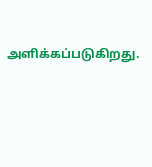அளிக்கப்படுகிறது.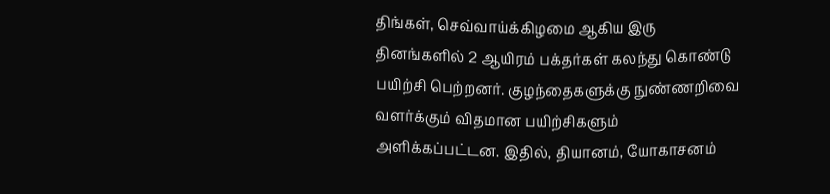திங்கள், செவ்வாய்க்கிழமை ஆகிய இரு தினங்களில் 2 ஆயிரம் பக்தர்கள் கலந்து கொண்டு பயிற்சி பெற்றனர். குழந்தைகளுக்கு நுண்ணறிவை வளர்க்கும் விதமான பயிற்சிகளும் அளிக்கப்பட்டன. இதில், தியானம், யோகாசனம்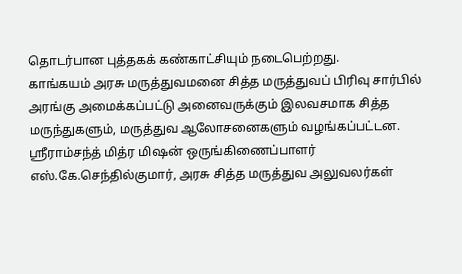தொடர்பான புத்தகக் கண்காட்சியும் நடைபெற்றது.
காங்கயம் அரசு மருத்துவமனை சித்த மருத்துவப் பிரிவு சார்பில் அரங்கு அமைக்கப்பட்டு அனைவருக்கும் இலவசமாக சித்த மருந்துகளும், மருத்துவ ஆலோசனைகளும் வழங்கப்பட்டன. ஸ்ரீராம்சந்த் மித்ர மிஷன் ஒருங்கிணைப்பாளர் எஸ்.கே.செந்தில்குமார், அரசு சித்த மருத்துவ அலுவலர்கள்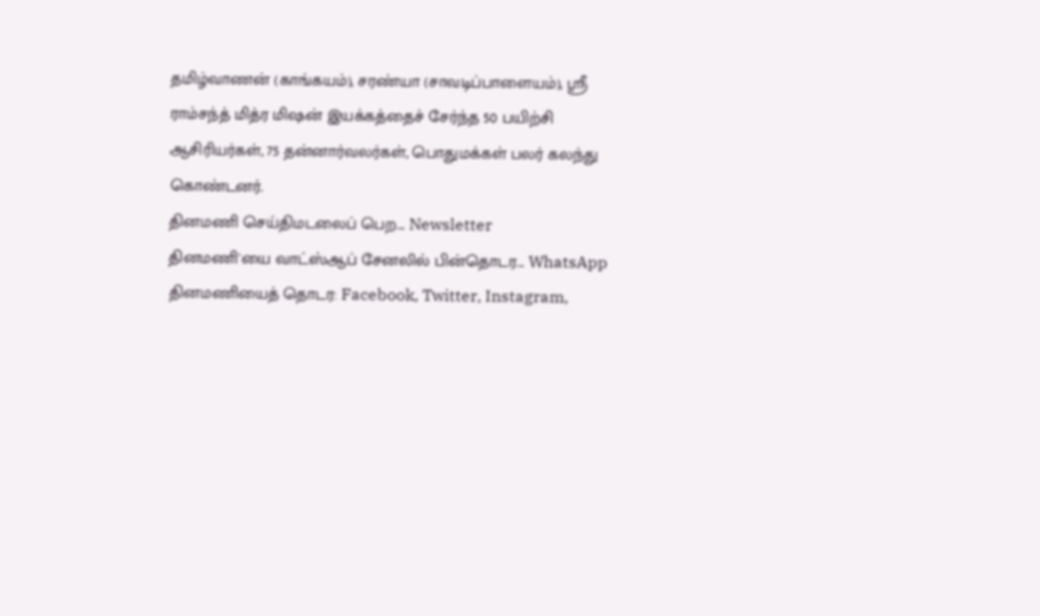தமிழ்வாணன் (காங்கயம்), சரண்யா (சாவடிப்பாளையம்), ஸ்ரீ ராம்சந்த் மித்ர மிஷன் இயக்கத்தைச் சேர்ந்த 50 பயிற்சி ஆசிரியர்கள், 75 தன்னார்வலர்கள், பொதுமக்கள் பலர் கலந்து கொண்டனர்.
தினமணி செய்திமடலைப் பெற... Newsletter
தினமணி'யை வாட்ஸ்ஆப் சேனலில் பின்தொடர... WhatsApp
தினமணியைத் தொடர: Facebook, Twitter, Instagram,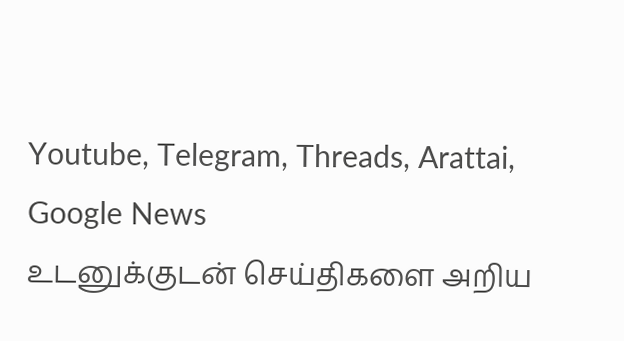Youtube, Telegram, Threads, Arattai, Google News
உடனுக்குடன் செய்திகளை அறிய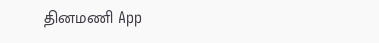தினமணி App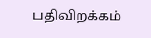பதிவிறக்கம்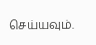செய்யவும்.